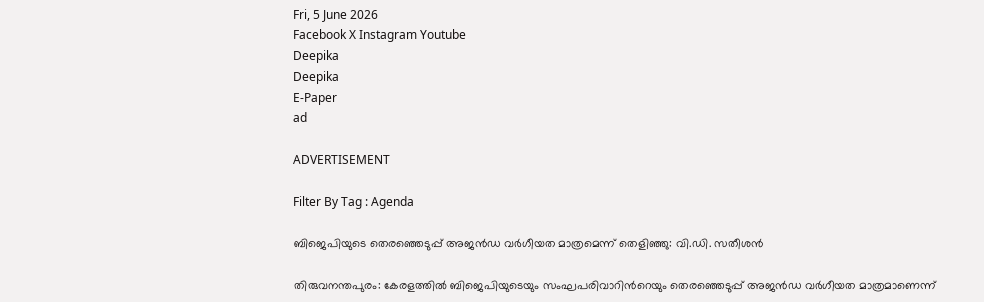Fri, 5 June 2026
Facebook X Instagram Youtube
Deepika
Deepika
E-Paper
ad

ADVERTISEMENT

Filter By Tag : Agenda

ബിജെപിയുടെ തെരഞ്ഞെടുപ്പ് അജൻഡ വർഗീയത മാത്രമെന്ന് തെളിഞ്ഞു: വി.ഡി. സതീശൻ

തിരുവനന്തപുരം: കേരളത്തിൽ ബിജെപിയുടെയും സംഘപരിവാറിന്‍റെയും തെരഞ്ഞെടുപ്പ് അജൻഡ വർഗീയത മാത്രമാണെന്ന്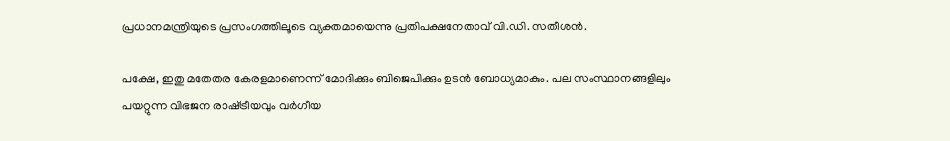പ്രധാനമന്ത്രിയുടെ പ്രസംഗത്തിലൂടെ വ്യക്തമായെന്നു പ്രതിപക്ഷനേതാവ് വി.ഡി. സതീശൻ.

പക്ഷേ, ഇതു മതേതര കേരളമാണെന്ന് മോദിക്കും ബിജെപിക്കും ഉടൻ ബോധ്യമാകും. പല സംസ്ഥാനങ്ങളിലും പയറ്റുന്ന വിഭജന രാഷ്‌ട്രീയവും വർഗീയ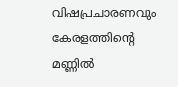വിഷപ്രചാരണവും കേരളത്തിന്‍റെ മണ്ണിൽ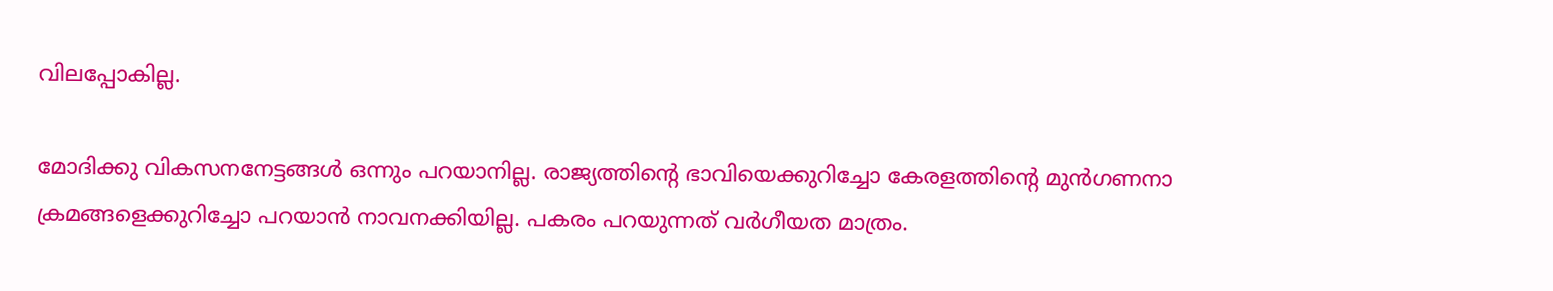വിലപ്പോകില്ല.

മോദിക്കു വികസനനേട്ടങ്ങൾ ഒന്നും പറയാനില്ല. രാജ്യത്തിന്‍റെ ഭാവിയെക്കുറിച്ചോ കേരളത്തിന്‍റെ മുൻഗണനാ ക്രമങ്ങളെക്കുറിച്ചോ പറയാൻ നാവനക്കിയില്ല. പകരം പറയുന്നത് വർഗീയത മാത്രം.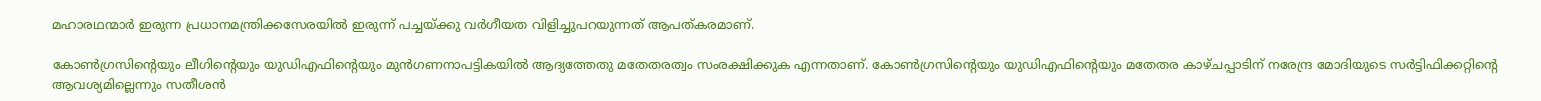മഹാരഥന്മാർ ഇരുന്ന പ്രധാനമന്ത്രിക്കസേരയിൽ ഇരുന്ന് പച്ചയ്ക്കു വർഗീയത വിളിച്ചുപറയുന്നത് ആപത്കരമാണ്.

കോണ്‍ഗ്രസിന്‍റെയും ലീഗിന്‍റെയും യുഡിഎഫിന്‍റെയും മുൻഗണനാപട്ടികയിൽ ആദ്യത്തേതു മതേതരത്വം സംരക്ഷിക്കുക എന്നതാണ്. കോണ്‍ഗ്രസിന്‍റെയും യുഡിഎഫിന്‍റെയും മതേതര കാഴ്ചപ്പാടിന് നരേന്ദ്ര മോദിയുടെ സർട്ടിഫിക്കറ്റിന്‍റെ ആവശ്യമില്ലെന്നും സതീശൻ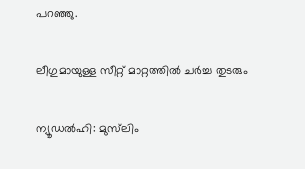പറഞ്ഞു.

ലീഗുമായുള്ള സീറ്റ് മാറ്റത്തിൽ ചർച്ച തുടരും

ന്യൂഡൽഹി: മുസ്‌ലിം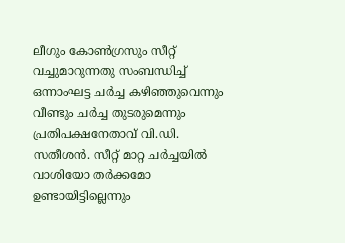ലീഗും കോണ്‍ഗ്രസും സീറ്റ് വച്ചുമാറുന്നതു സംബന്ധിച്ച് ഒന്നാംഘട്ട ചർച്ച കഴിഞ്ഞുവെന്നും വീണ്ടും ചർച്ച തുടരുമെന്നും പ്രതിപക്ഷനേതാവ് വി.ഡി. സതീശൻ. സീറ്റ് മാറ്റ ചർച്ചയിൽ വാശിയോ തർക്കമോ ഉണ്ടായിട്ടില്ലെന്നും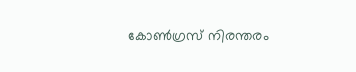കോണ്‍ഗ്രസ് നിരന്തരം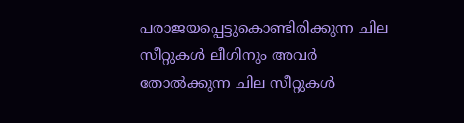പരാജയപ്പെട്ടുകൊണ്ടിരിക്കുന്ന ചില സീറ്റുകൾ ലീഗിനും അവർ തോൽക്കുന്ന ചില സീറ്റുകൾ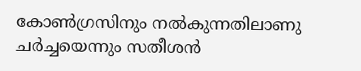കോണ്‍ഗ്രസിനും നൽകുന്നതിലാണു ചർച്ചയെന്നും സതീശൻ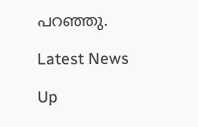പറഞ്ഞു.

Latest News

Up